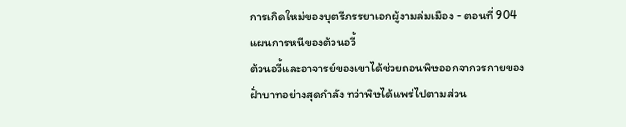การเกิดใหม่ของบุตรีภรรยาเอกผู้งามล่มเมือง - ตอนที่ 904 แผนการหนีของต้วนอวี้
ต้วนอวี้และอาจารย์ของเขาได้ช่วยถอนพิษออกจากวรกายของฝั่าบาทอย่างสุดกำลัง ทว่าพิษได้แพร่ไปตามส่วน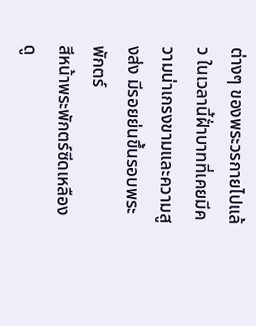ต่างๆ ของพระวรกายไปแล้ว ในเวลานี้ฝั่าบาทที่เคยมีความน่าเกรงขามและความสูงส่ง มีรอยย่นขึ้นรอบพระพักตร์
สีหน้าพระพักตร์ซีดเหลืองดู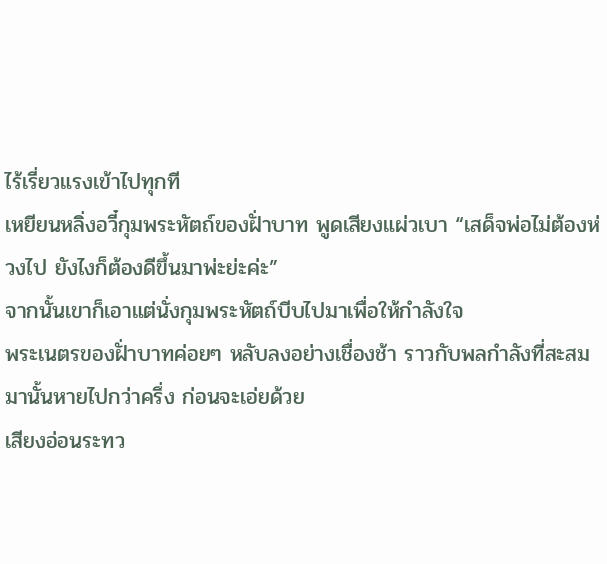ไร้เรี่ยวแรงเข้าไปทุกที
เหยียนหลิ่งอวี๋กุมพระหัตถ์ของฝั่าบาท พูดเสียงแผ่วเบา “เสด็จพ่อไม่ต้องห่วงไป ยังไงก็ต้องดีขึ้นมาพ่ะย่ะค่ะ”
จากนั้นเขาก็เอาแต่นั่งกุมพระหัตถ์บีบไปมาเพื่อให้กำลังใจ
พระเนตรของฝั่าบาทค่อยๆ หลับลงอย่างเชื่องช้า ราวกับพลกำลังที่สะสมมานั้นหายไปกว่าครึ่ง ก่อนจะเอ่ยด้วย
เสียงอ่อนระทว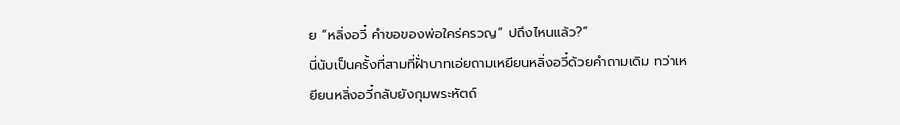ย “หลิ่งอวี๋ คำขอของพ่อใคร่ครวญ” ปถึงไหนแล้ว?”
นี่นับเป็นครั้งที่สามที่ฝั่าบาทเอ่ยถามเหยียนหลิ่งอวี๋ด้วยคำถามเดิม ทว่าเหยียนหลิ่งอวี๋กลับยังกุมพระหัตถ์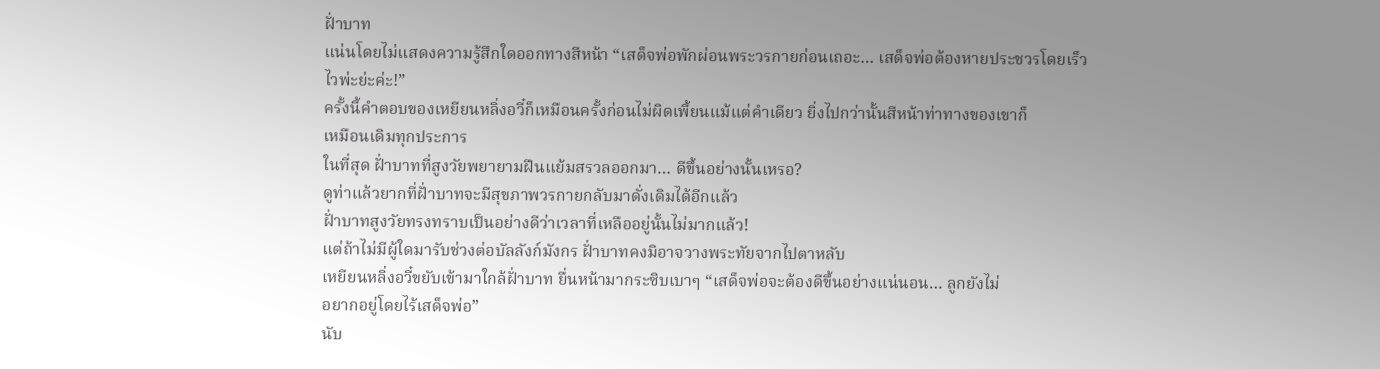ฝั่าบาท
แน่นโดยไม่แสดงความรู้สึกใดออกทางสีหน้า “เสด็จพ่อพักผ่อนพระวรกายก่อนเถอะ… เสด็จพ่อต้องหายประชวรโดยเร็ว
ไวพ่ะย่ะค่ะ!”
ครั้งนี้คำตอบของเหยียนหลิ่งอวี๋ก็เหมือนครั้งก่อนไม่ผิดเพี้ยนแม้แต่คำเดียว ยิ่งไปกว่านั้นสีหน้าท่าทางของเขาก็
เหมือนเดิมทุกประการ
ในที่สุด ฝั่าบาทที่สูงวัยพยายามฝืนแย้มสรวลออกมา… ดีขึ้นอย่างนั้นเหรอ?
ดูท่าแล้วยากที่ฝั่าบาทจะมีสุขภาพวรกายกลับมาดั่งเดิมได้อีกแล้ว
ฝั่าบาทสูงวัยทรงทราบเป็นอย่างดีว่าเวลาที่เหลืออยู่นั้นไม่มากแล้ว!
แต่ถ้าไม่มีผู้ใดมารับช่วงต่อบัลลังก์มังกร ฝั่าบาทคงมิอาจวางพระทัยจากไปตาหลับ
เหยียนหลิ่งอวี๋ขยับเข้ามาใกล้ฝั่าบาท ยื่นหน้ามากระซิบเบาๆ “เสด็จพ่อจะต้องดีขึ้นอย่างแน่นอน… ลูกยังไม่
อยากอยู่โดยไร้เสด็จพ่อ”
นับ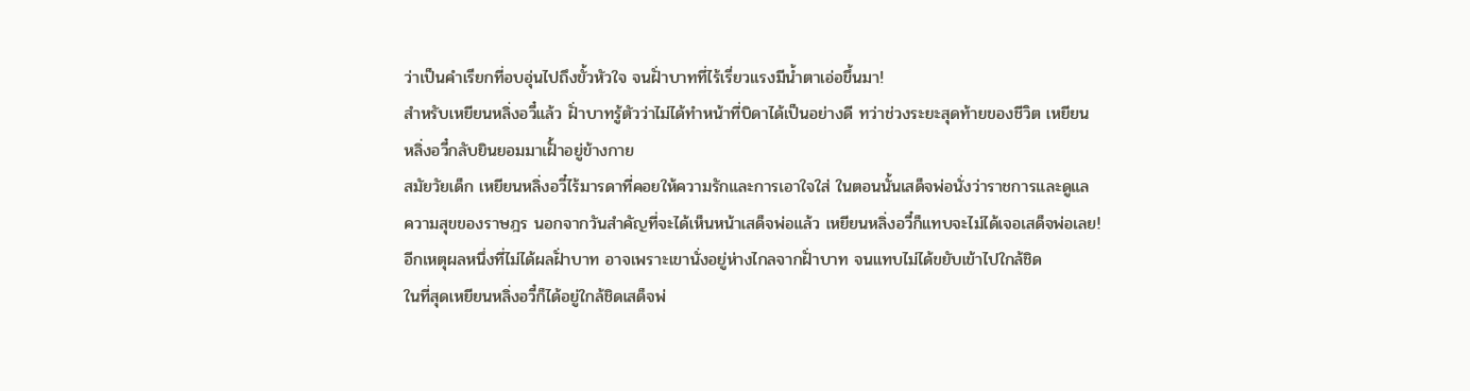ว่าเป็นคำเรียกที่อบอุ่นไปถึงขั้วหัวใจ จนฝั่าบาทที่ไร้เรี่ยวแรงมีนํ้าตาเอ่อขึ้นมา!
สำหรับเหยียนหลิ่งอวี๋แล้ว ฝั่าบาทรู้ตัวว่าไม่ได้ทำหน้าที่บิดาได้เป็นอย่างดี ทว่าช่วงระยะสุดท้ายของชีวิต เหยียน
หลิ่งอวี๋กลับยินยอมมาเฝั้าอยู่ข้างกาย
สมัยวัยเด็ก เหยียนหลิ่งอวี๋ไร้มารดาที่คอยให้ความรักและการเอาใจใส่ ในตอนนั้นเสด็จพ่อนั่งว่าราชการและดูแล
ความสุขของราษฎร นอกจากวันสำคัญที่จะได้เห็นหน้าเสด็จพ่อแล้ว เหยียนหลิ่งอวี๋ก็แทบจะไม่ได้เจอเสด็จพ่อเลย!
อีกเหตุผลหนึ่งที่ไม่ได้ผลฝั่าบาท อาจเพราะเขานั่งอยู่ห่างไกลจากฝั่าบาท จนแทบไม่ได้ขยับเข้าไปใกล้ชิด
ในที่สุดเหยียนหลิ่งอวี๋ก็ได้อยู่ใกล้ชิดเสด็จพ่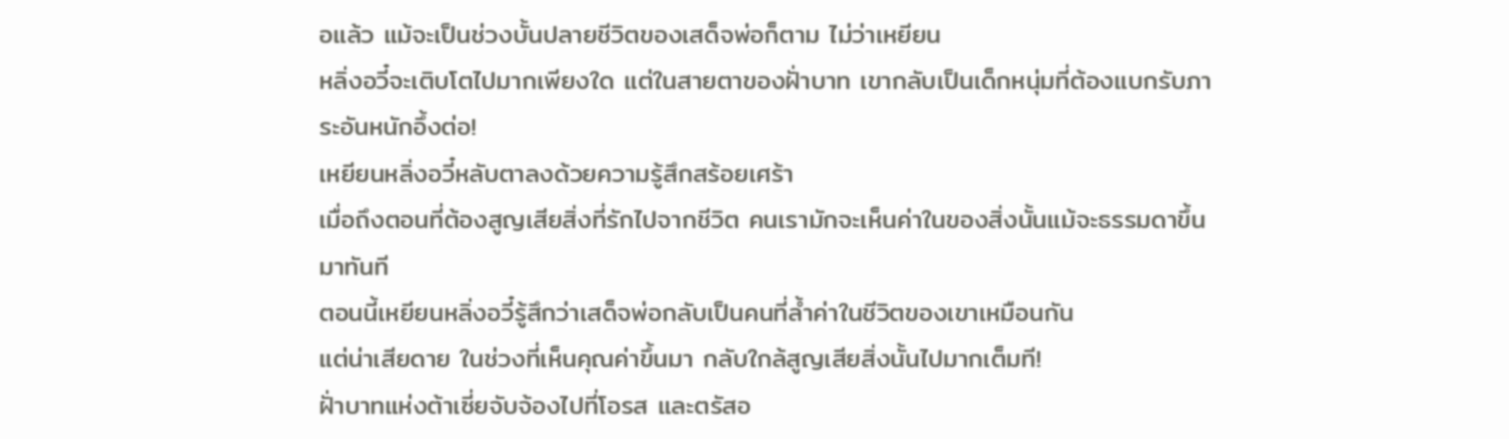อแล้ว แม้จะเป็นช่วงบั้นปลายชีวิตของเสด็จพ่อก็ตาม ไม่ว่าเหยียน
หลิ่งอวี๋จะเติบโตไปมากเพียงใด แต่ในสายตาของฝั่าบาท เขากลับเป็นเด็กหนุ่มที่ต้องแบกรับภาระอันหนักอึ้งต่อ!
เหยียนหลิ่งอวี๋หลับตาลงด้วยความรู้สึกสร้อยเศร้า
เมื่อถึงตอนที่ต้องสูญเสียสิ่งที่รักไปจากชีวิต คนเรามักจะเห็นค่าในของสิ่งนั้นแม้จะธรรมดาขึ้นมาทันที
ตอนนี้เหยียนหลิ่งอวี๋รู้สึกว่าเสด็จพ่อกลับเป็นคนที่ลํ้าค่าในชีวิตของเขาเหมือนกัน
แต่น่าเสียดาย ในช่วงที่เห็นคุณค่าขึ้นมา กลับใกล้สูญเสียสิ่งนั้นไปมากเต็มที!
ฝั่าบาทแห่งต้าเซี่ยจับจ้องไปที่โอรส และตรัสอ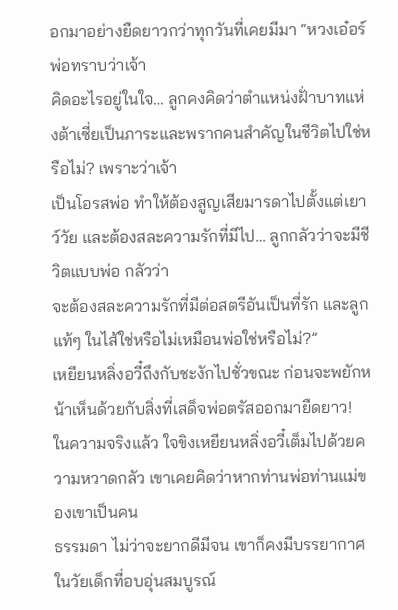อกมาอย่างยืดยาวกว่าทุกวันที่เคยมีมา “หวงเอ๋อร์ พ่อทราบว่าเจ้า
คิดอะไรอยู่ในใจ… ลูกคงคิดว่าตำแหน่งฝั่าบาทแห่งต้าเซี่ยเป็นภาระและพรากคนสำคัญในชีวิตไปใช่หรือไม่? เพราะว่าเจ้า
เป็นโอรสพ่อ ทำให้ต้องสูญเสียมารดาไปตั้งแต่เยาว์วัย และต้องสละความรักที่มีไป… ลูกกลัวว่าจะมีชีวิตแบบพ่อ กลัวว่า
จะต้องสละความรักที่มีต่อสตรีอันเป็นที่รัก และลูกแท้ๆ ในไส้ใช่หรือไม่เหมือนพ่อใช่หรือไม่?”
เหยียนหลิ่งอวี๋ถึงกับชะงักไปชั่วขณะ ก่อนจะพยักหน้าเห็นด้วยกับสิ่งที่เสด็จพ่อตรัสออกมายืดยาว!
ในความจริงแล้ว ใจขิงเหยียนหลิ่งอวี๋เต็มไปด้วยความหวาดกลัว เขาเคยคิดว่าหากท่านพ่อท่านแม่ของเขาเป็นคน
ธรรมดา ไม่ว่าจะยากดีมีจน เขาก็คงมีบรรยากาศในวัยเด็กที่อบอุ่นสมบูรณ์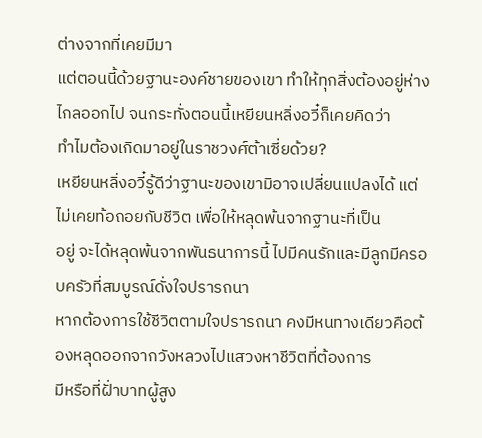ต่างจากที่เคยมีมา
แต่ตอนนี้ด้วยฐานะองค์ชายของเขา ทำให้ทุกสิ่งต้องอยู่ห่างไกลออกไป จนกระทั่งตอนนี้เหยียนหลิ่งอวี๋ก็เคยคิดว่า
ทำไมต้องเกิดมาอยู่ในราชวงศ์ต้าเซี่ยด้วย?
เหยียนหลิ่งอวี๋รู้ดีว่าฐานะของเขามิอาจเปลี่ยนแปลงได้ แต่ไม่เคยท้อถอยกับชีวิต เพื่อให้หลุดพ้นจากฐานะที่เป็น
อยู่ จะได้หลุดพ้นจากพันธนาการนี้ ไปมีคนรักและมีลูกมีครอบครัวที่สมบูรณ์ดั่งใจปรารถนา
หากต้องการใช้ชีวิตตามใจปรารถนา คงมีหนทางเดียวคือต้องหลุดออกจากวังหลวงไปแสวงหาชีวิตที่ต้องการ
มีหรือที่ฝั่าบาทผู้สูง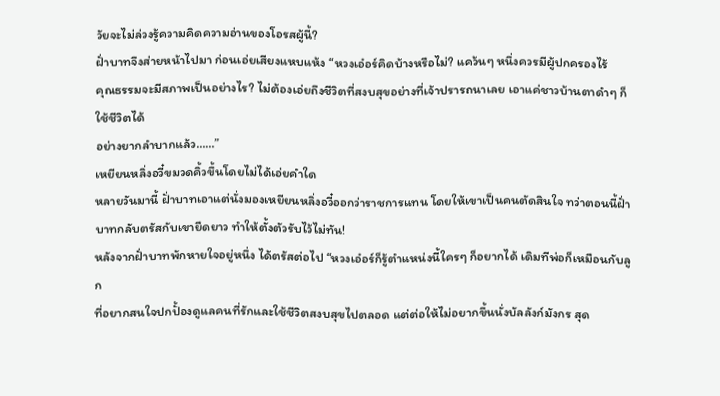วัยจะไม่ล่วงรู้ความคิดความอ่านของโอรสผู้นี้?
ฝั่าบาทจึงส่ายหน้าไปมา ก่อนเอ่ยเสียงแหบแห้ง “หวงเอ๋อร์คิดบ้างหรือไม่? แคว้นๆ หนึ่งควรมีผู้ปกครองไร้
คุณธรรมจะมีสภาพเป็นอย่างไร? ไม่ต้องเอ่ยถึงชีวิตที่สงบสุขอย่างที่เจ้าปรารถนาเลย เอาแค่ชาวบ้านตาดำๆ ก็ใช้ชีวิตได้
อย่างยากลำบากแล้ว……”
เหยียนหลิ่งอวี๋ขมวดคิ้วขึ้นโดยไม่ได้เอ่ยคำใด
หลายวันมานี้ ฝั่าบาทเอาแต่นั่งมองเหยียนหลิ่งอวี๋ออกว่าราชการแทน โดยให้เขาเป็นคนตัดสินใจ ทว่าตอนนี้ฝั่า
บาทกลับตรัสกับเขายืดยาว ทำให้ตั้งตัวรับไว้ไม่ทัน!
หลังจากฝั่าบาทพักหายใจอยู่หนึ่ง ได้ตรัสต่อไป “หวงเอ๋อร์ก็รู้ตำแหน่งนี้ใครๆ ก็อยากได้ เดิมทีพ่อก็เหมือนกับลูก
ที่อยากสนใจปกปั้องดูแลคนที่รักและใช้ชีวิตสงบสุขไปตลอด แต่ต่อให้ไม่อยากขึ้นนั่งบัลลังก์มังกร สุด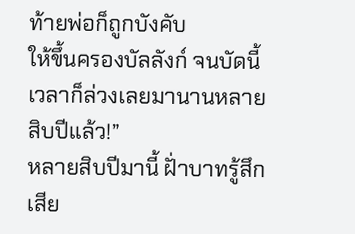ท้ายพ่อก็ถูกบังคับ
ให้ขึ้นครองบัลลังก์ จนบัดนี้เวลาก็ล่วงเลยมานานหลายสิบปีแล้ว!”
หลายสิบปีมานี้ ฝั่าบาทรู้สึกเสีย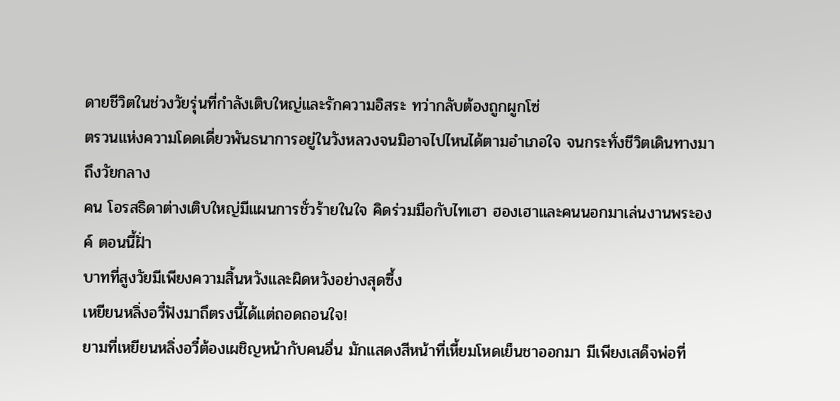ดายชีวิตในช่วงวัยรุ่นที่กำลังเติบใหญ่และรักความอิสระ ทว่ากลับต้องถูกผูกโซ่
ตรวนแห่งความโดดเดี่ยวพันธนาการอยู่ในวังหลวงจนมิอาจไปไหนได้ตามอำเภอใจ จนกระทั่งชีวิตเดินทางมาถึงวัยกลาง
คน โอรสธิดาต่างเติบใหญ่มีแผนการชั่วร้ายในใจ คิดร่วมมือกับไทเฮา ฮองเฮาและคนนอกมาเล่นงานพระองค์ ตอนนี้ฝั่า
บาทที่สูงวัยมีเพียงความสิ้นหวังและผิดหวังอย่างสุดซึ้ง
เหยียนหลิ่งอวี๋ฟังมาถึตรงนี้ได้แต่ถอดถอนใจ!
ยามที่เหยียนหลิ่งอวี๋ต้องเผชิญหน้ากับคนอื่น มักแสดงสีหน้าที่เหี้ยมโหดเย็นชาออกมา มีเพียงเสด็จพ่อที่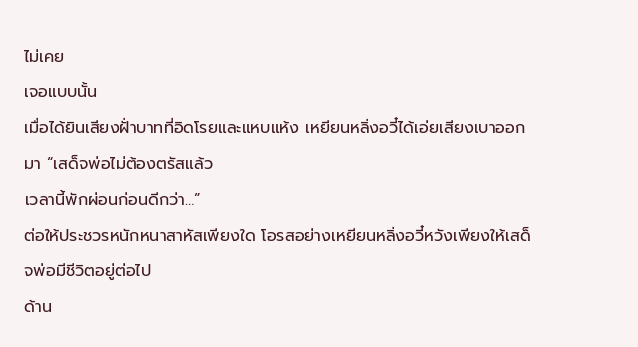ไม่เคย
เจอแบบนั้น
เมื่อได้ยินเสียงฝั่าบาทที่อิดโรยและแหบแห้ง เหยียนหลิ่งอวี๋ได้เอ่ยเสียงเบาออกมา “เสด็จพ่อไม่ต้องตรัสแล้ว
เวลานี้พักผ่อนก่อนดีกว่า…”
ต่อให้ประชวรหนักหนาสาหัสเพียงใด โอรสอย่างเหยียนหลิ่งอวี๋หวังเพียงให้เสด็จพ่อมีชีวิตอยู่ต่อไป
ด้าน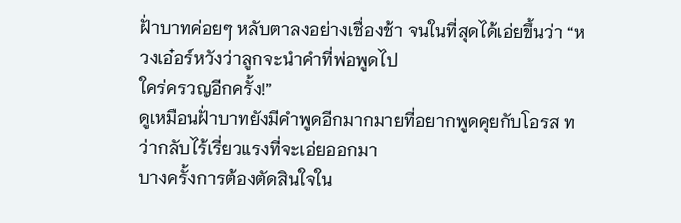ฝั่าบาทค่อยๆ หลับตาลงอย่างเชื่องช้า จนในที่สุดได้เอ่ยขึ้นว่า “หวงเอ๋อร์หวังว่าลูกจะนำคำที่พ่อพูดไป
ใคร่ครวญอีกครั้ง!”
ดูเหมือนฝั่าบาทยังมีคำพูดอีกมากมายที่อยากพูดคุยกับโอรส ทว่ากลับไร้เรี่ยวแรงที่จะเอ่ยออกมา
บางครั้งการต้องตัดสินใจใน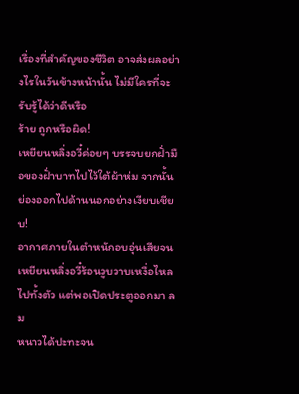เรื่องที่สำคัญของชีวิต อาจส่งผลอย่างไรในวันข้างหน้านั้น ไม่มีใครที่จะรับรู้ได้ว่าดีหรือ
ร้าย ถูกหรือผิด!
เหยียนหลิ่งอวี๋ค่อยๆ บรรจบยกฝั่ามือของฝั่าบาทไปไว้ใต้ผ้าห่ม จากนั้นย่องออกไปด้านนอกอย่างเงียบเชียบ!
อากาศภายในตำหนักอบอุ่นเสียจนเหยียนหลิ่งอวี๋ร้อนวูบวาบเหงื่อไหลไปทั้งตัว แต่พอเปิดประตูออกมา ลม
หนาวได้ปะทะจน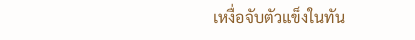เหงื่อจับตัวแข็งในทัน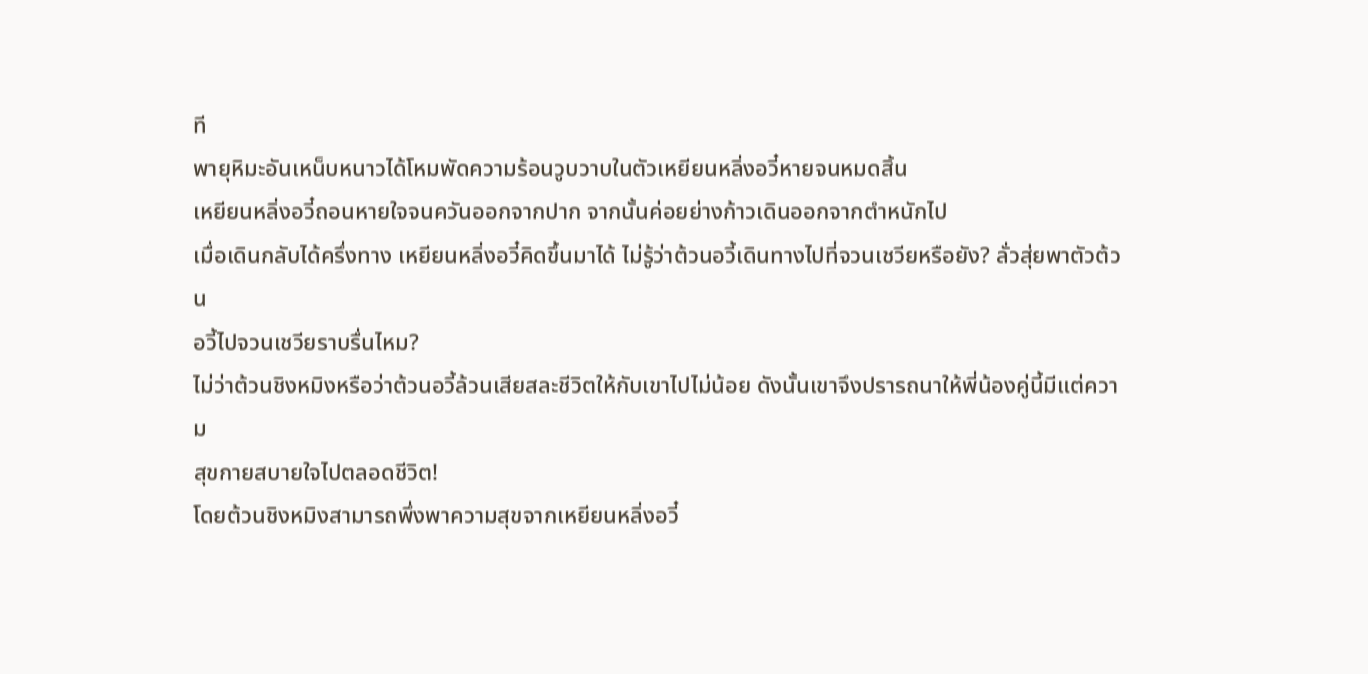ที
พายุหิมะอันเหน็บหนาวได้โหมพัดความร้อนวูบวาบในตัวเหยียนหลิ่งอวี๋หายจนหมดสิ้น
เหยียนหลิ่งอวี๋ถอนหายใจจนควันออกจากปาก จากนั้นค่อยย่างก้าวเดินออกจากตำหนักไป
เมื่อเดินกลับได้ครึ่งทาง เหยียนหลิ่งอวี๋คิดขึ้นมาได้ ไม่รู้ว่าต้วนอวี้เดินทางไปที่จวนเชวียหรือยัง? ลั่วสุ่ยพาตัวต้วน
อวี้ไปจวนเชวียราบรื่นไหม?
ไม่ว่าต้วนชิงหมิงหรือว่าต้วนอวี้ล้วนเสียสละชีวิตให้กับเขาไปไม่น้อย ดังนั้นเขาจึงปรารถนาให้พี่น้องคู่นี้มีแต่ความ
สุขกายสบายใจไปตลอดชีวิต!
โดยต้วนชิงหมิงสามารถพึ่งพาความสุขจากเหยียนหลิ่งอวี๋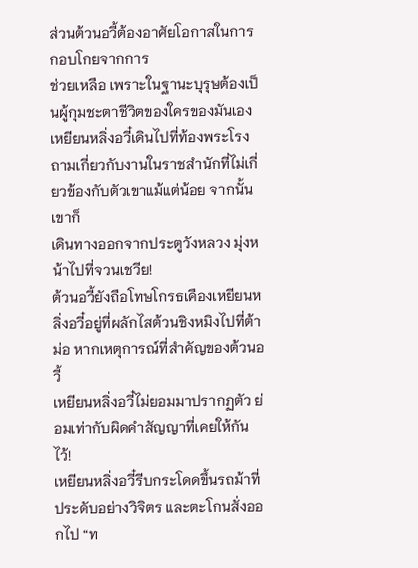ส่วนต้วนอวี้ต้องอาศัยโอกาสในการกอบโกยจากการ
ช่วยเหลือ เพราะในฐานะบุรุษต้องเป็นผู้กุมชะตาชีวิตของใครของมันเอง
เหยียนหลิ่งอวี๋เดินไปที่ท้องพระโรงถามเกี่ยวกับงานในราชสำนักที่ไม่เกี่ยวข้องกับตัวเขาแม้แต่น้อย จากนั้นเขาก็
เดินทางออกจากประตูวังหลวง มุ่งหน้าไปที่จวนเชวีย!
ต้วนอวี้ยังถือโทษโกรธเคืองเหยียนหลิ่งอวี๋อยู่ที่ผลักไสต้วนชิงหมิงไปที่ต้าม่อ หากเหตุการณ์ที่สำคัญของต้วนอวี้
เหยียนหลิ่งอวี๋ไม่ยอมมาปรากฏตัว ย่อมเท่ากับผิดคำสัญญาที่เคยให้กันไว้!
เหยียนหลิ่งอวี๋รีบกระโดดขึ้นรถม้าที่ประดับอย่างวิจิตร และตะโกนสั่งออกไป “ท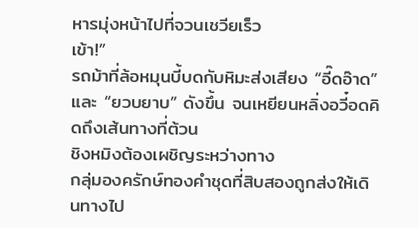หารมุ่งหน้าไปที่จวนเชวียเร็ว
เข้า!”
รถม้าที่ล้อหมุนบี้บดกับหิมะส่งเสียง “อี๊ดอ๊าด” และ “ยวบยาบ” ดังขึ้น จนเหยียนหลิ่งอวี๋อดคิดถึงเส้นทางที่ต้วน
ชิงหมิงต้องเผชิญระหว่างทาง
กลุ่มองครักษ์ทองคำชุดที่สิบสองถูกส่งให้เดินทางไป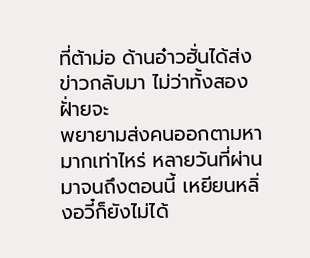ที่ต้าม่อ ด้านอ๋าวฮั่นได้ส่งข่าวกลับมา ไม่ว่าทั้งสองฝั่ายจะ
พยายามส่งคนออกตามหามากเท่าไหร่ หลายวันที่ผ่านมาจนถึงตอนนี้ เหยียนหลิ่งอวี๋ก็ยังไม่ได้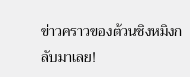ข่าวคราวของต้วนชิงหมิงก
ลับมาเลย!